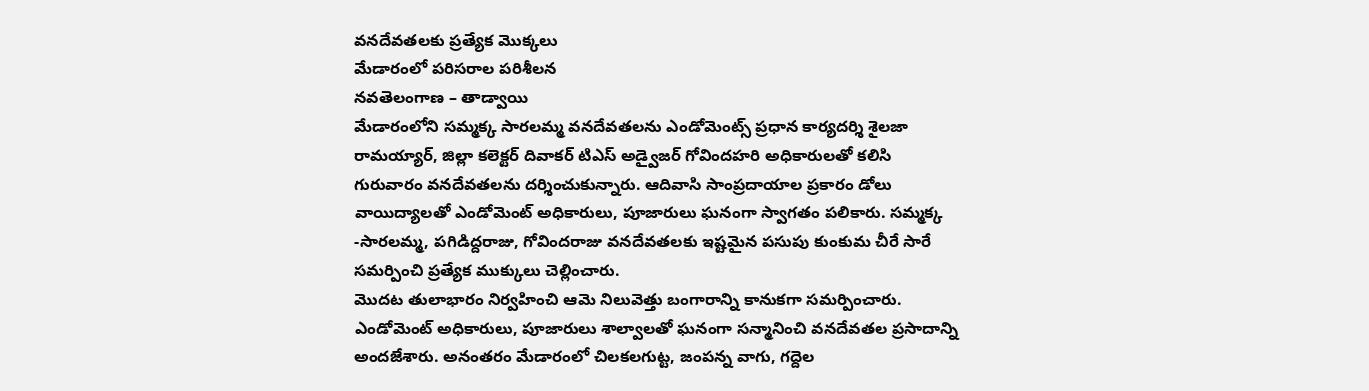వనదేవతలకు ప్రత్యేక మొక్కలు
మేడారంలో పరిసరాల పరిశీలన
నవతెలంగాణ – తాడ్వాయి
మేడారంలోని సమ్మక్క సారలమ్మ వనదేవతలను ఎండోమెంట్స్ ప్రధాన కార్యదర్శి శైలజా రామయ్యార్, జిల్లా కలెక్టర్ దివాకర్ టిఎస్ అడ్వైజర్ గోవిందహరి అధికారులతో కలిసి గురువారం వనదేవతలను దర్శించుకున్నారు. ఆదివాసి సాంప్రదాయాల ప్రకారం డోలు వాయిద్యాలతో ఎండోమెంట్ అధికారులు, పూజారులు ఘనంగా స్వాగతం పలికారు. సమ్మక్క -సారలమ్మ, పగిడిద్దరాజు, గోవిందరాజు వనదేవతలకు ఇష్టమైన పసుపు కుంకుమ చీరే సారే సమర్పించి ప్రత్యేక ముక్కులు చెల్లించారు.
మొదట తులాభారం నిర్వహించి ఆమె నిలువెత్తు బంగారాన్ని కానుకగా సమర్పించారు. ఎండోమెంట్ అధికారులు, పూజారులు శాల్వాలతో ఘనంగా సన్మానించి వనదేవతల ప్రసాదాన్ని అందజేశారు. అనంతరం మేడారంలో చిలకలగుట్ట, జంపన్న వాగు, గద్దెల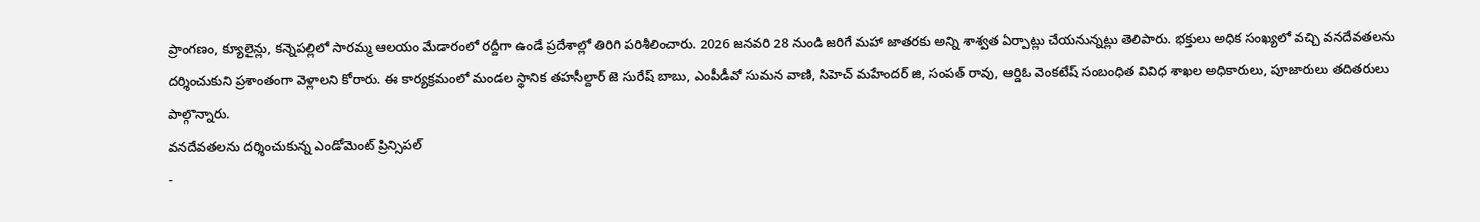ప్రాంగణం, క్యూలైన్లు, కన్నెపల్లిలో సారమ్మ ఆలయం మేడారంలో రద్దీగా ఉండే ప్రదేశాల్లో తిరిగి పరిశీలించారు. 2026 జనవరి 28 నుండి జరిగే మహా జాతరకు అన్ని శాశ్వత ఏర్పాట్లు చేయనున్నట్లు తెలిపారు. భక్తులు అధిక సంఖ్యలో వచ్చి వనదేవతలను దర్శించుకుని ప్రశాంతంగా వెళ్లాలని కోరారు. ఈ కార్యక్రమంలో మండల స్థానిక తహసీల్దార్ జె సురేష్ బాబు, ఎంపీడీవో సుమన వాణి, సిహెచ్ మహేందర్ జి, సంపత్ రావు, ఆర్డిఓ వెంకటేష్ సంబంధిత వివిధ శాఖల అధికారులు, పూజారులు తదితరులు పాల్గొన్నారు.
వనదేవతలను దర్శించుకున్న ఎండోమెంట్ ప్రిన్సిపల్
-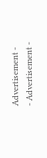Advertisement -
- Advertisement -